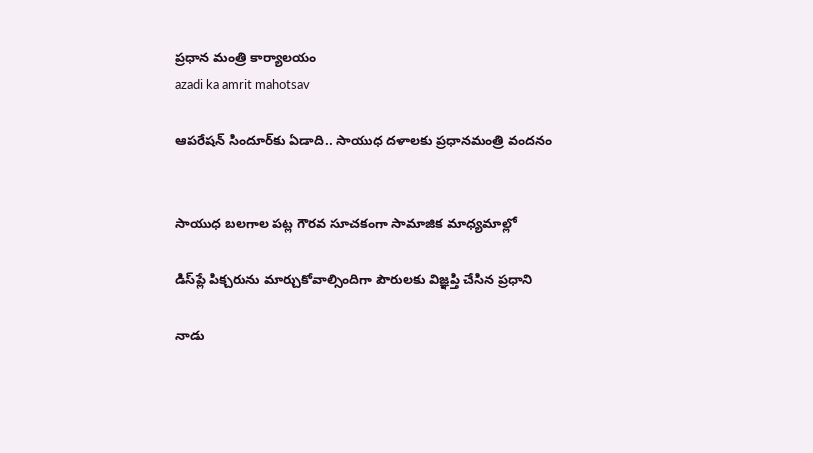ప్రధాన మంత్రి కార్యాలయం
azadi ka amrit mahotsav

ఆపరేషన్ సిందూర్‌కు ఏడాది.. సాయుధ దళాలకు ప్రధానమంత్రి వందనం


సాయుధ బలగాల పట్ల గౌరవ సూచకంగా సామాజిక మాధ్యమాల్లో

డిస్‌ప్లే పిక్చరును మార్చుకోవాల్సిందిగా పౌరులకు విజ్ఞ‌ప్తి చేసిన ప్రధాని

నాడు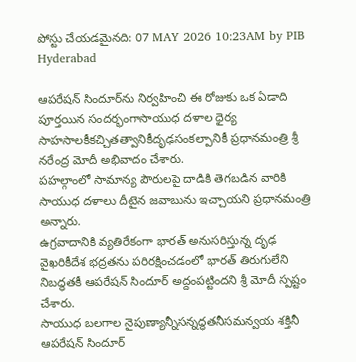పోస్టు చేయడమైనది: 07 MAY 2026 10:23AM by PIB Hyderabad

ఆపరేషన్ సిందూర్‌ను నిర్వహించి ఈ రోజుకు ఒక ఏడాది పూర్తయిన సందర్భంగాసాయుధ దళాల ధైర్య సాహసాలకీకచ్చితత్వానికీదృఢసంకల్పానికీ ప్రధానమంత్రి శ్రీ నరేంద్ర మోదీ అభివాదం చేశారు.
పహల్గాంలో సామాన్య పౌరులపై దాడికి తెగబడిన వారికి సాయుధ దళాలు దీటైన జవాబును ఇచ్చాయని ప్రధానమంత్రి అన్నారు.
ఉగ్రవాదానికి వ్యతిరేకంగా భారత్ అనుసరిస్తున్న దృఢ వైఖరికీదేశ భద్రతను పరిరక్షించడంలో భారత్ తిరుగులేని నిబద్ధతకీ ఆపరేషన్ సిందూర్ అద్దంపట్టిందని శ్రీ మోదీ స్పష్టం చేశారు.
సాయుధ బలగాల నైపుణ్యాన్నీసన్నద్ధతనీసమన్వయ శక్తినీ ఆపరేషన్ సిందూర్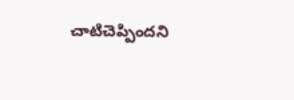చాటిచెప్పిందని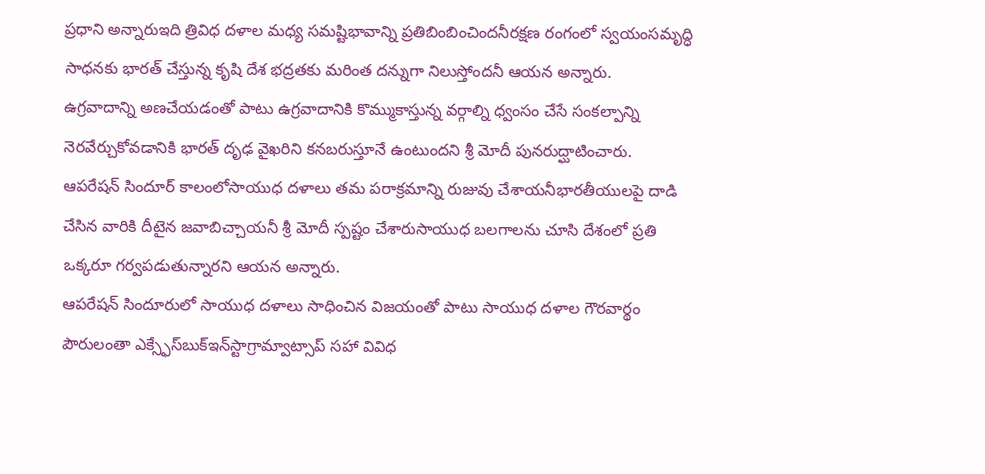ప్రధాని అన్నారుఇది త్రివిధ దళాల మధ్య సమష్టిభావాన్ని ప్రతిబింబించిందనీరక్షణ రంగంలో స్వయంసమృద్ధి సాధనకు భారత్ చేస్తున్న కృషి దేశ భద్రతకు మరింత దన్నుగా నిలుస్తోందనీ ఆయన అన్నారు.
ఉగ్రవాదాన్ని అణచేయడంతో పాటు ఉగ్రవాదానికి కొమ్ముకాస్తున్న వర్గాల్ని ధ్వంసం చేసే సంకల్పాన్ని నెరవేర్చుకోవడానికి భారత్ దృఢ వైఖరిని కనబరుస్తూనే ఉంటుందని శ్రీ మోదీ పునరుద్ఘాటించారు.
ఆపరేషన్ సిందూర్ కాలంలోసాయుధ దళాలు తమ పరాక్రమాన్ని రుజువు చేశాయనీభారతీయులపై దాడి చేసిన వారికి దీటైన జవాబిచ్చాయనీ శ్రీ మోదీ స్పష్టం చేశారుసాయుధ బలగాలను చూసి దేశంలో ప్రతి ఒక్కరూ గర్వపడుతున్నారని ఆయన అన్నారు.
ఆపరేషన్ సిందూరులో సాయుధ దళాలు సాధించిన విజయంతో పాటు సాయుధ దళాల గౌరవార్థం పౌరులంతా ఎక్స్ఫేస్‌బుక్ఇన్‌స్టా‌గ్రామ్వాట్సాప్ సహా వివిధ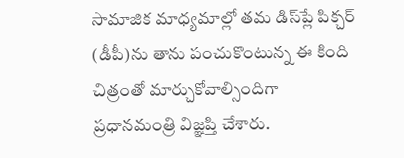సామాజిక మాధ్యమాల్లో తమ డిస్‌ప్లే పిక్చర్ (డీపీ)ను తాను పంచుకొంటున్న ఈ కింది చిత్రంతో మార్చుకోవాల్సిందిగా ప్రధానమంత్రి విజ్ఞ‌ప్తి చేశారు.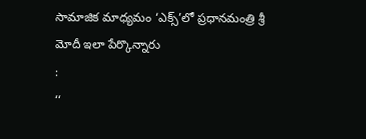సామాజిక మాధ్యమం ‘ఎక్స్’లో ప్రధానమంత్రి శ్రీ మోదీ ఇలా పేర్కొన్నారు
:
‘‘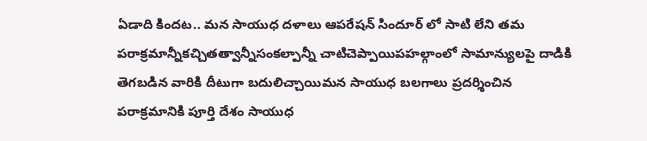ఏడాది కిందట.. మన సాయుధ దళాలు ఆపరేషన్ సిందూర్ లో సాటి లేని తమ పరాక్రమాన్నీకచ్చితత్వాన్నీసంకల్పాన్నీ చాటిచెప్పాయిపహల్గాంలో సామాన్యులపై దాడికి తెగబడిన వారికి దీటుగా బదులిచ్చాయిమన సాయుధ బలగాలు ప్రదర్శించిన పరాక్రమానికి పూర్తి దేశం సాయుధ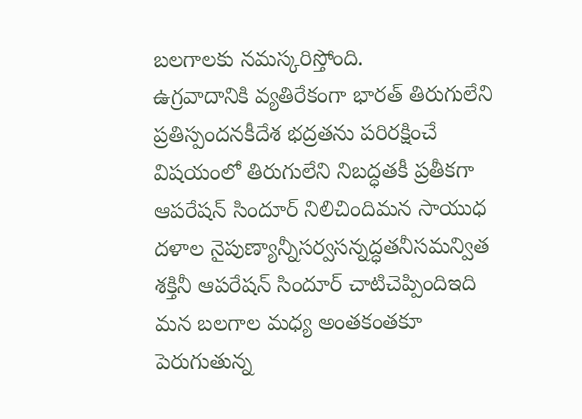బలగాలకు నమస్కరిస్తోంది.
ఉగ్రవాదానికి వ్యతిరేకంగా భారత్ తిరుగులేని ప్రతిస్పందనకీదేశ భద్రతను పరిరక్షించే విషయంలో తిరుగులేని నిబద్ధతకీ ప్రతీకగా ఆపరేషన్ సిందూర్ నిలిచిందిమన సాయుధ దళాల నైపుణ్యాన్నీసర్వసన్నద్ధతనీసమన్విత శక్తినీ ఆపరేషన్ సిందూర్ చాటిచెప్పిందిఇది మన బలగాల మధ్య అంతకంతకూ పెరుగుతున్న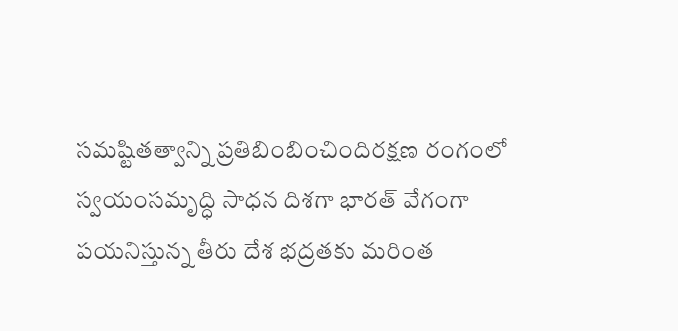సమష్టితత్వాన్ని ప్రతిబింబించిందిరక్షణ రంగంలో స్వయంసమృద్ధి సాధన దిశగా భారత్ వేగంగా పయనిస్తున్న తీరు దేశ భద్రతకు మరింత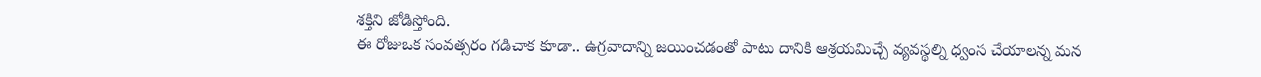శక్తిని జోడిస్తోంది.
ఈ రోజుఒక సంవత్సరం గడిచాక కూడా.. ఉగ్రవాదాన్ని జయించడంతో పాటు దానికి ఆశ్రయమిచ్చే వ్యవస్థల్ని ధ్వంస చేయాలన్న మన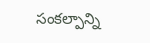సంకల్పాన్ని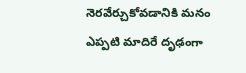నెరవేర్చుకోవడానికి మనం ఎప్పటి మాదిరే దృఢంగా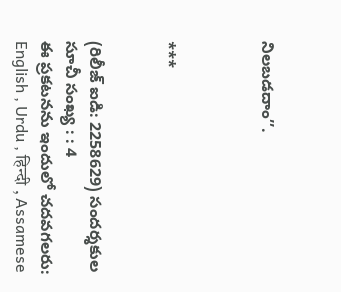నిలబడదాం’’.



***


(రిలీజ్ ఐడి: 2258629) సందర్శకుల సూచీ సంఖ్య : : 4
ఈ ప్రకటనను ఇందులో చదవగలరు: English , Urdu , हिन्दी , Assamese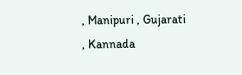, Manipuri , Gujarati , Kannada